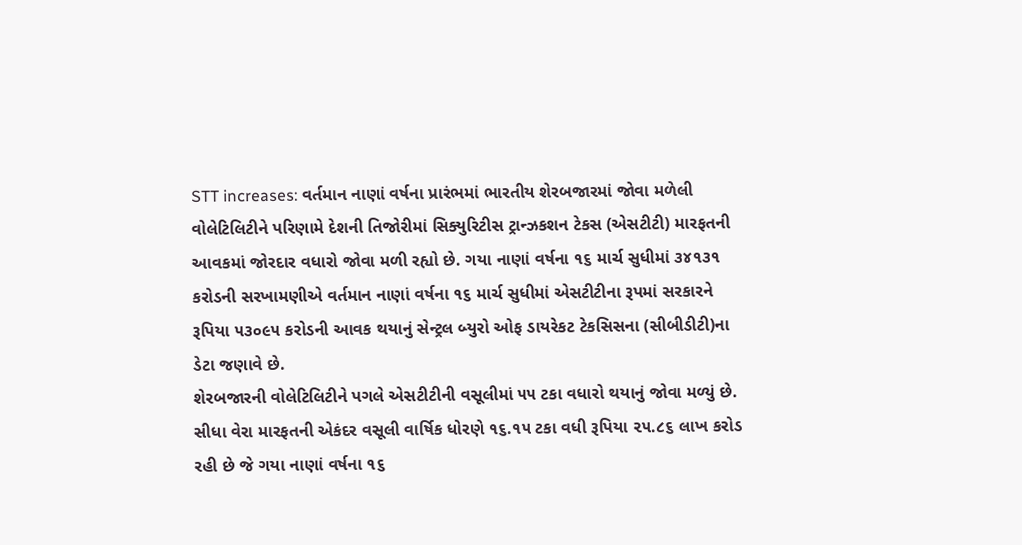STT increases: વર્તમાન નાણાં વર્ષના પ્રારંભમાં ભારતીય શેરબજારમાં જોવા મળેલી વોલેટિલિટીને પરિણામે દેશની તિજોરીમાં સિક્યુરિટીસ ટ્રાન્ઝકશન ટેકસ (એસટીટી) મારફતની આવકમાં જોરદાર વધારો જોવા મળી રહ્યો છે. ગયા નાણાં વર્ષના ૧૬ માર્ચ સુધીમાં ૩૪૧૩૧ કરોડની સરખામણીએ વર્તમાન નાણાં વર્ષના ૧૬ માર્ચ સુધીમાં એસટીટીના રૂપમાં સરકારને રૂપિયા ૫૩૦૯૫ કરોડની આવક થયાનું સેન્ટ્રલ બ્યુરો ઓફ ડાયરેકટ ટેકસિસના (સીબીડીટી)ના ડેટા જણાવે છે.
શેરબજારની વોલેટિલિટીને પગલે એસટીટીની વસૂલીમાં ૫૫ ટકા વધારો થયાનું જોવા મળ્યું છે. સીધા વેરા મારફતની એકંદર વસૂલી વાર્ષિક ધોરણે ૧૬.૧૫ ટકા વધી રૂપિયા ૨૫.૮૬ લાખ કરોડ રહી છે જે ગયા નાણાં વર્ષના ૧૬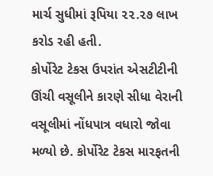માર્ચ સુધીમાં રૂપિયા ૨૨.૨૭ લાખ કરોડ રહી હતી.
કોર્પોરેટ ટેકસ ઉપરાંત એસટીટીની ઊંચી વસૂલીને કારણે સીધા વેરાની વસૂલીમાં નોંધપાત્ર વધારો જોવા મળ્યો છે. કોર્પોરેટ ટેકસ મારફતની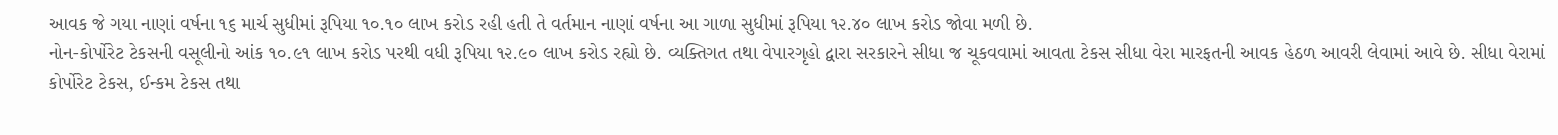આવક જે ગયા નાણાં વર્ષના ૧૬ માર્ચ સુધીમાં રૂપિયા ૧૦.૧૦ લાખ કરોડ રહી હતી તે વર્તમાન નાણાં વર્ષના આ ગાળા સુધીમાં રૂપિયા ૧૨.૪૦ લાખ કરોડ જોવા મળી છે.
નોન-કોર્પોરેટ ટેકસની વસૂલીનો આંક ૧૦.૯૧ લાખ કરોડ પરથી વધી રૂપિયા ૧૨.૯૦ લાખ કરોડ રહ્યો છે. વ્યક્તિગત તથા વેપારગૃહો દ્વારા સરકારને સીધા જ ચૂકવવામાં આવતા ટેકસ સીધા વેરા મારફતની આવક હેઠળ આવરી લેવામાં આવે છે. સીધા વેરામાં કોર્પોરેટ ટેકસ, ઈન્કમ ટેકસ તથા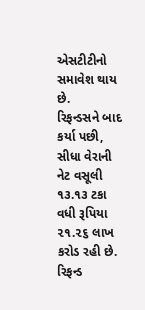એસટીટીનો સમાવેશ થાય છે.
રિફન્ડસને બાદ કર્યા પછી, સીધા વેરાની નેટ વસૂલી ૧૩.૧૩ ટકા વધી રૂપિયા ૨૧.૨૬ લાખ કરોડ રહી છે.
રિફન્ડ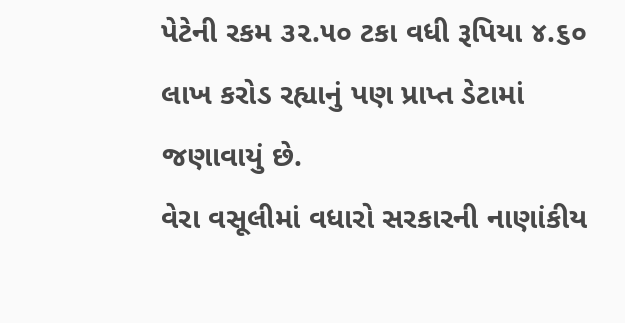પેટેની રકમ ૩૨.૫૦ ટકા વધી રૂપિયા ૪.૬૦ લાખ કરોડ રહ્યાનું પણ પ્રાપ્ત ડેટામાં જણાવાયું છે.
વેરા વસૂલીમાં વધારો સરકારની નાણાંકીય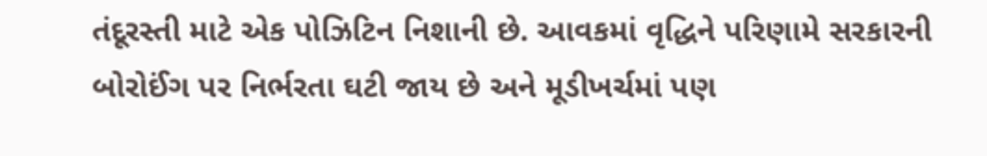તંદૂરસ્તી માટે એક પોઝિટિન નિશાની છે. આવકમાં વૃદ્ધિને પરિણામે સરકારની બોરોઈંગ પર નિર્ભરતા ઘટી જાય છે અને મૂડીખર્ચમાં પણ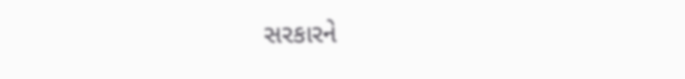સરકારને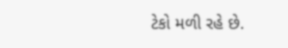ટેકો મળી રહે છે.